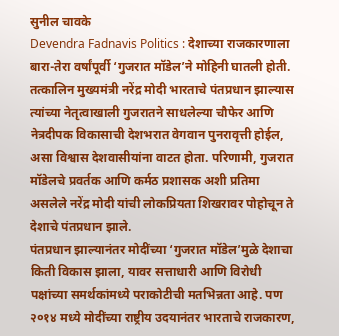सुनील चावके
Devendra Fadnavis Politics : देशाच्या राजकारणाला बारा-तेरा वर्षांपूर्वी ‘गुजरात मॉडेल’ने मोहिनी घातली होती. तत्कालिन मुख्यमंत्री नरेंद्र मोदी भारताचे पंतप्रधान झाल्यास त्यांच्या नेतृत्वाखाली गुजरातने साधलेल्या चौफेर आणि नेत्रदीपक विकासाची देशभरात वेगवान पुनरावृत्ती होईल, असा विश्वास देशवासीयांना वाटत होता. परिणामी, गुजरात मॉडेलचे प्रवर्तक आणि कर्मठ प्रशासक अशी प्रतिमा असलेले नरेंद्र मोदी यांची लोकप्रियता शिखरावर पोहोचून ते देशाचे पंतप्रधान झाले.
पंतप्रधान झाल्यानंतर मोदींच्या ‘गुजरात मॉडेल’मुळे देशाचा किती विकास झाला, यावर सत्ताधारी आणि विरोधी पक्षांच्या समर्थकांमध्ये पराकोटीची मतभिन्नता आहे. पण २०१४ मध्ये मोदींच्या राष्ट्रीय उदयानंतर भारताचे राजकारण,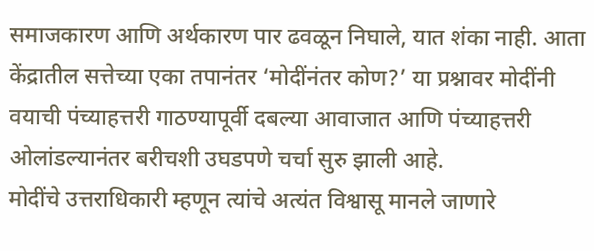समाजकारण आणि अर्थकारण पार ढवळून निघाले, यात शंका नाही. आता केंद्रातील सत्तेच्या एका तपानंतर ‘मोदींनंतर कोण?’ या प्रश्नावर मोदींनी वयाची पंच्याहत्तरी गाठण्यापूर्वी दबल्या आवाजात आणि पंच्याहत्तरी ओलांडल्यानंतर बरीचशी उघडपणे चर्चा सुरु झाली आहे.
मोदींचे उत्तराधिकारी म्हणून त्यांचे अत्यंत विश्वासू मानले जाणारे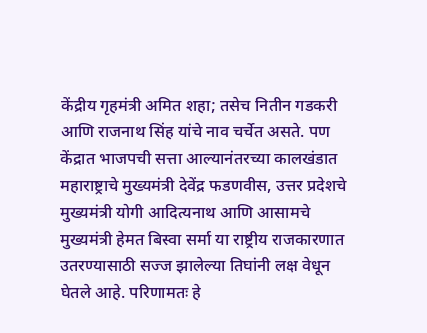केंद्रीय गृहमंत्री अमित शहा; तसेच नितीन गडकरी आणि राजनाथ सिंह यांचे नाव चर्चेत असते. पण केंद्रात भाजपची सत्ता आल्यानंतरच्या कालखंडात महाराष्ट्राचे मुख्यमंत्री देवेंद्र फडणवीस, उत्तर प्रदेशचे मुख्यमंत्री योगी आदित्यनाथ आणि आसामचे मुख्यमंत्री हेमत बिस्वा सर्मा या राष्ट्रीय राजकारणात उतरण्यासाठी सज्ज झालेल्या तिघांनी लक्ष वेधून घेतले आहे. परिणामतः हे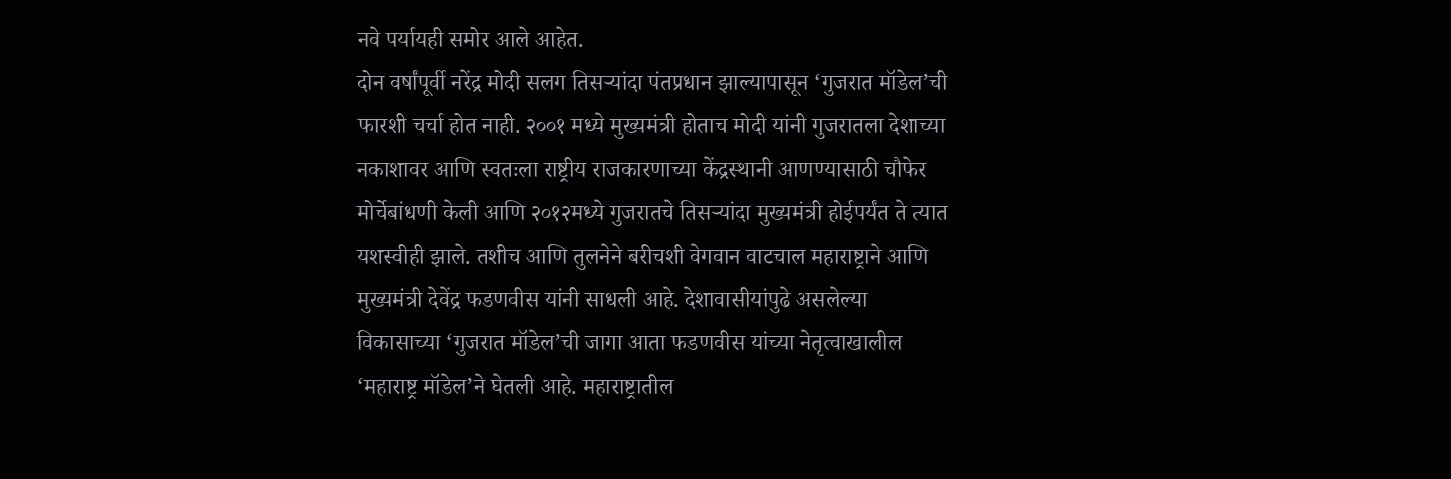नवे पर्यायही समोर आले आहेत.
दोन वर्षांपूर्वी नरेंद्र मोदी सलग तिसऱ्यांदा पंतप्रधान झाल्यापासून ‘गुजरात मॉडेल’ची फारशी चर्चा होत नाही. २००१ मध्ये मुख्यमंत्री होताच मोदी यांनी गुजरातला देशाच्या नकाशावर आणि स्वतःला राष्ट्रीय राजकारणाच्या केंद्रस्थानी आणण्यासाठी चौफेर मोर्चेबांधणी केली आणि २०१२मध्ये गुजरातचे तिसऱ्यांदा मुख्यमंत्री होईपर्यंत ते त्यात यशस्वीही झाले. तशीच आणि तुलनेने बरीचशी वेगवान वाटचाल महाराष्ट्राने आणि मुख्यमंत्री देवेंद्र फडणवीस यांनी साधली आहे. देशावासीयांपुढे असलेल्या विकासाच्या ‘गुजरात मॉडेल’ची जागा आता फडणवीस यांच्या नेतृत्वाखालील ‘महाराष्ट्र मॉडेल’ने घेतली आहे. महाराष्ट्रातील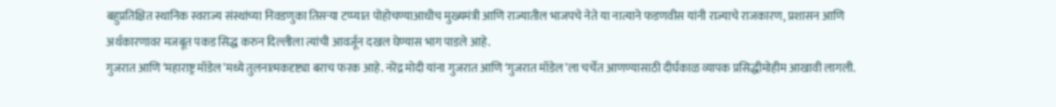बहुप्रतिक्षित स्थानिक स्वराज्य संस्थांच्या निवडणुका तिसऱ्या टप्प्यात पोहोचण्याआधीच मुख्यमंत्री आणि राज्यातील भाजपचे नेते या नात्याने फडणवीस यांनी राज्याचे राजकारण, प्रशासन आणि अर्थकारणावर मजबूत पकड सिद्ध करुन दिल्लीला त्यांची आवर्जून दखल घेण्यास भाग पाडले आहे.
गुजरात आणि ‘महाराष्ट्र मॉडेल’मध्ये तुलनात्मकदृष्ट्या बराच फरक आहे. नरेंद्र मोदी यांना गुजरात आणि ‘गुजरात मॉडेल’ला चर्चेत आणण्यासाठी दीर्घकाळ व्यापक प्रसिद्धीमोहीम आखावी लागली.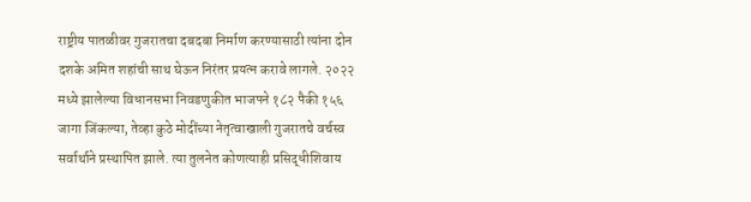राष्ट्रीय पातळीवर गुजरातचा दबदबा निर्माण करण्यासाठी त्यांना दोन दशके अमित शहांची साथ घेऊन निरंतर प्रयत्न करावे लागले. २०२२ मध्ये झालेल्या विधानसभा निवडणुकीत भाजपने १८२ पैकी १५६ जागा जिंकल्या, तेव्हा कुठे मोदींच्या नेतृत्वाखाली गुजरातचे वर्चस्व सर्वार्थाने प्रस्थापित झाले. त्या तुलनेत कोणत्याही प्रसिद्धीशिवाय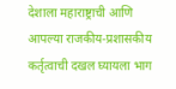देशाला महाराष्ट्राची आणि आपल्या राजकीय-प्रशासकीय कर्तृत्वाची दखल घ्यायला भाग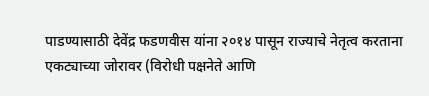पाडण्यासाठी देवेंद्र फडणवीस यांना २०१४ पासून राज्याचे नेतृत्व करताना एकट्याच्या जोरावर (विरोधी पक्षनेते आणि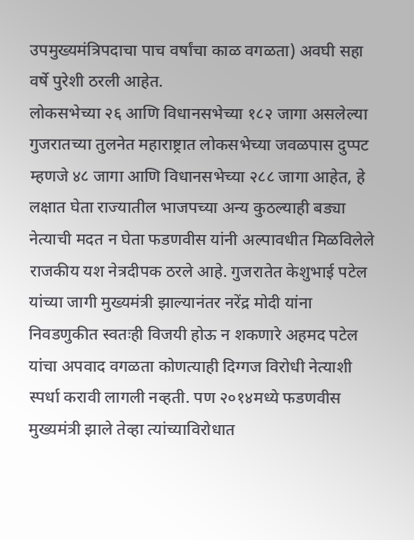उपमुख्यमंत्रिपदाचा पाच वर्षांचा काळ वगळता) अवघी सहा वर्षे पुरेशी ठरली आहेत.
लोकसभेच्या २६ आणि विधानसभेच्या १८२ जागा असलेल्या गुजरातच्या तुलनेत महाराष्ट्रात लोकसभेच्या जवळपास दुप्पट म्हणजे ४८ जागा आणि विधानसभेच्या २८८ जागा आहेत, हे लक्षात घेता राज्यातील भाजपच्या अन्य कुठल्याही बड्या नेत्याची मदत न घेता फडणवीस यांनी अल्पावधीत मिळविलेले राजकीय यश नेत्रदीपक ठरले आहे. गुजरातेत केशुभाई पटेल यांच्या जागी मुख्यमंत्री झाल्यानंतर नरेंद्र मोदी यांना निवडणुकीत स्वतःही विजयी होऊ न शकणारे अहमद पटेल यांचा अपवाद वगळता कोणत्याही दिग्गज विरोधी नेत्याशी स्पर्धा करावी लागली नव्हती. पण २०१४मध्ये फडणवीस मुख्यमंत्री झाले तेव्हा त्यांच्याविरोधात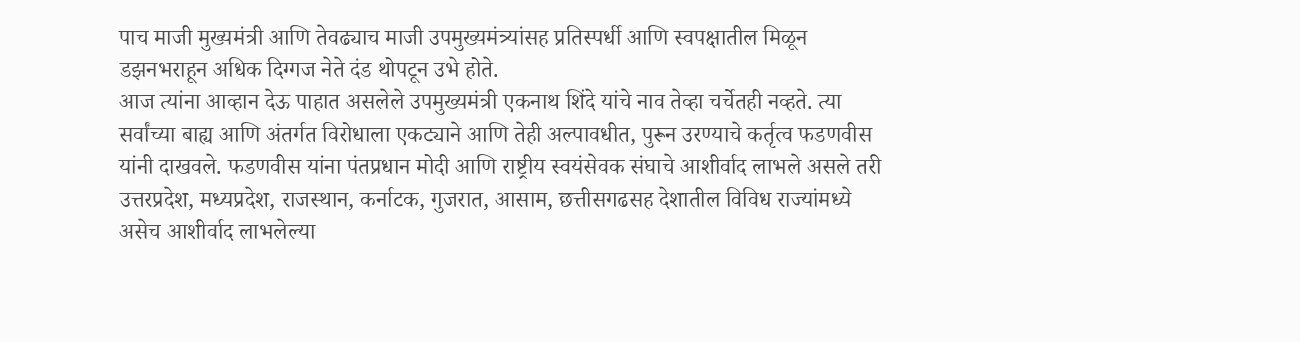पाच माजी मुख्यमंत्री आणि तेवढ्याच माजी उपमुख्यमंत्र्यांसह प्रतिस्पर्धी आणि स्वपक्षातील मिळून डझनभराहून अधिक दिग्गज नेते दंड थोपटून उभे होते.
आज त्यांना आव्हान देऊ पाहात असलेले उपमुख्यमंत्री एकनाथ शिंदे यांचे नाव तेव्हा चर्चेतही नव्हते. त्या सर्वांच्या बाह्य आणि अंतर्गत विरोधाला एकट्याने आणि तेही अल्पावधीत, पुरून उरण्याचे कर्तृत्व फडणवीस यांनी दाखवले. फडणवीस यांना पंतप्रधान मोदी आणि राष्ट्रीय स्वयंसेवक संघाचे आशीर्वाद लाभले असले तरी उत्तरप्रदेश, मध्यप्रदेश, राजस्थान, कर्नाटक, गुजरात, आसाम, छत्तीसगढसह देशातील विविध राज्यांमध्ये असेच आशीर्वाद लाभलेल्या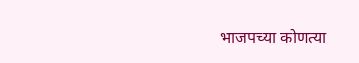भाजपच्या कोणत्या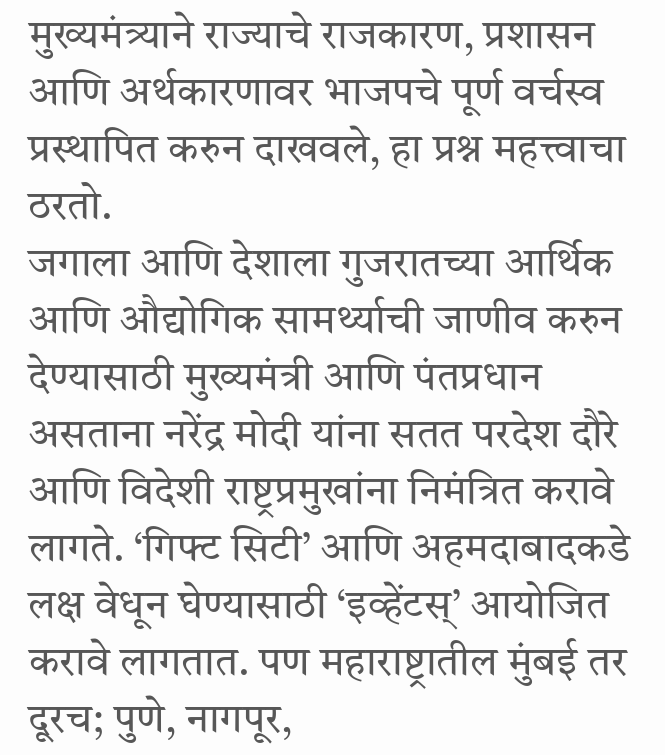मुख्यमंत्र्याने राज्याचे राजकारण, प्रशासन आणि अर्थकारणावर भाजपचे पूर्ण वर्चस्व प्रस्थापित करुन दाखवले, हा प्रश्न महत्त्वाचा ठरतो.
जगाला आणि देशाला गुजरातच्या आर्थिक आणि औद्योगिक सामर्थ्याची जाणीव करुन देण्यासाठी मुख्यमंत्री आणि पंतप्रधान असताना नरेंद्र मोदी यांना सतत परदेश दौरे आणि विदेशी राष्ट्रप्रमुखांना निमंत्रित करावे लागते. ‘गिफ्ट सिटी’ आणि अहमदाबादकडे लक्ष वेधून घेण्यासाठी ‘इव्हेंटस्’ आयोजित करावे लागतात. पण महाराष्ट्रातील मुंबई तर दूरच; पुणे, नागपूर,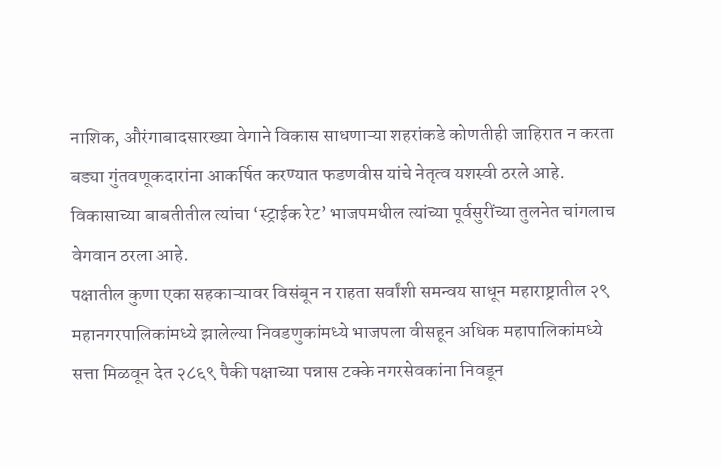नाशिक, औरंगाबादसारख्या वेगाने विकास साधणाऱ्या शहरांकडे कोणतीही जाहिरात न करता बड्या गुंतवणूकदारांना आकर्षित करण्यात फडणवीस यांचे नेतृत्व यशस्वी ठरले आहे. विकासाच्या बाबतीतील त्यांचा ‘स्ट्राईक रेट’ भाजपमधील त्यांच्या पूर्वसुरींच्या तुलनेत चांगलाच वेगवान ठरला आहे.
पक्षातील कुणा एका सहकाऱ्यावर विसंबून न राहता सर्वांशी समन्वय साधून महाराष्ट्रातील २९ महानगरपालिकांमध्ये झालेल्या निवडणुकांमध्ये भाजपला वीसहून अधिक महापालिकांमध्ये सत्ता मिळवून देत २८६९ पैकी पक्षाच्या पन्नास टक्के नगरसेवकांना निवडून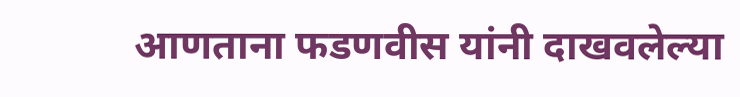आणताना फडणवीस यांनी दाखवलेल्या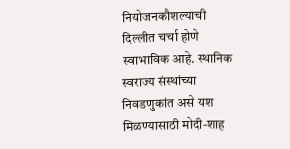नियोजनकौशल्याची दिल्लीत चर्चा होणे स्वाभाविक आहे. स्थानिक स्वराज्य संस्थांच्या निवडणुकांत असे यश मिळण्यासाठी मोदी-शाह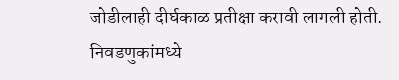जोडीलाही दीर्घकाळ प्रतीक्षा करावी लागली होती. निवडणुकांमध्ये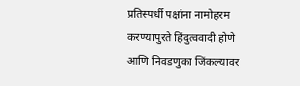प्रतिस्पर्धी पक्षांना नामोहरम करण्यापुरते हिंदुत्ववादी होणे आणि निवडणुका जिंकल्यावर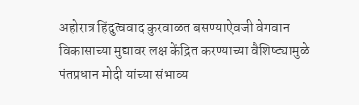अहोरात्र हिंदुत्ववाद कुरवाळत बसण्याऐवजी वेगवान विकासाच्या मुद्यावर लक्ष केंद्रित करण्याच्या वैशिष्ट्यामुळे पंतप्रधान मोदी यांच्या संभाव्य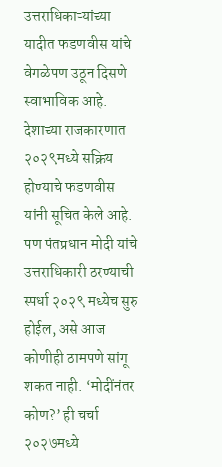उत्तराधिकाऱ्यांच्या यादीत फडणवीस यांचे वेगळेपण उठून दिसणे स्वाभाविक आहे.
देशाच्या राजकारणात २०२९मध्ये सक्रिय होण्याचे फडणवीस यांनी सूचित केले आहे. पण पंतप्रधान मोदी यांचे उत्तराधिकारी ठरण्याची स्पर्धा २०२९ मध्येच सुरु होईल, असे आज कोणीही ठामपणे सांगू शकत नाही. ‘मोदींनंतर कोण?’ ही चर्चा २०२७मध्ये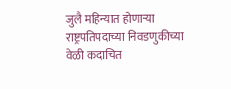जुलै महिन्यात होणाऱ्या राष्ट्रपतिपदाच्या निवडणुकीच्या वेळी कदाचित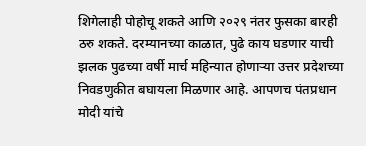शिगेलाही पोहोचू शकते आणि २०२९ नंतर फुसका बारही ठरु शकते. दरम्यानच्या काळात, पुढे काय घडणार याची झलक पुढच्या वर्षी मार्च महिन्यात होणाऱ्या उत्तर प्रदेशच्या निवडणुकीत बघायला मिळणार आहे. आपणच पंतप्रधान मोदी यांचे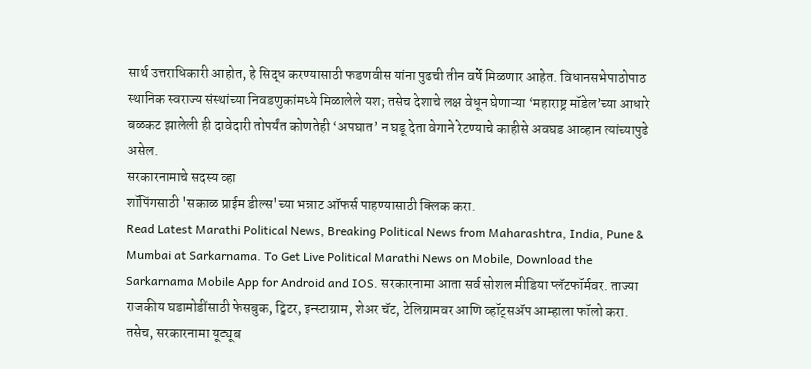सार्थ उत्तराधिकारी आहोत, हे सिद्ध करण्यासाठी फडणवीस यांना पुढची तीन वर्षे मिळणार आहेत. विधानसभेपाठोपाठ स्थानिक स्वराज्य संस्थांच्या निवडणुकांमध्ये मिळालेले यश; तसेच देशाचे लक्ष वेधून घेणाऱ्या ‘महाराष्ट्र मॉडेल’च्या आधारे बळकट झालेली ही दावेदारी तोपर्यंत कोणतेही ‘अपघात’ न घडू देता वेगाने रेटण्याचे काहीसे अवघड आव्हान त्यांच्यापुढे असेल.
सरकारनामाचे सदस्य व्हा
शॉपिंगसाठी 'सकाळ प्राईम डील्स'च्या भन्नाट ऑफर्स पाहण्यासाठी क्लिक करा.
Read Latest Marathi Political News, Breaking Political News from Maharashtra, India, Pune & Mumbai at Sarkarnama. To Get Live Political Marathi News on Mobile, Download the Sarkarnama Mobile App for Android and IOS. सरकारनामा आता सर्व सोशल मीडिया प्लॅटफॉर्मवर. ताज्या राजकीय घडामोडींसाठी फेसबुक, ट्विटर, इन्स्टाग्राम, शेअर चॅट, टेलिग्रामवर आणि व्हॉट्सॲप आम्हाला फॉलो करा. तसेच, सरकारनामा यूट्यूब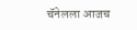चॅनेलला आजच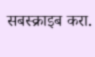सबस्क्राइब करा.